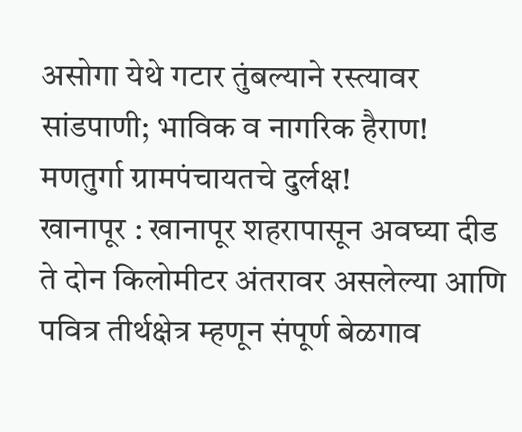असोगा येथे गटार तुंबल्याने रस्त्यावर सांडपाणी; भाविक व नागरिक हैराण! मणतुर्गा ग्रामपंचायतचे दुर्लक्ष!
खानापूर : खानापूर शहरापासून अवघ्या दीड ते दोन किलोमीटर अंतरावर असलेल्या आणि पवित्र तीर्थक्षेत्र म्हणून संपूर्ण बेळगाव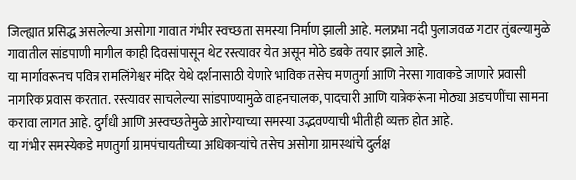जिल्ह्यात प्रसिद्ध असलेल्या असोगा गावात गंभीर स्वच्छता समस्या निर्माण झाली आहे. मलप्रभा नदी पुलाजवळ गटार तुंबल्यामुळे गावातील सांडपाणी मागील काही दिवसांपासून थेट रस्त्यावर येत असून मोठे डबके तयार झाले आहे.
या मार्गावरूनच पवित्र रामलिंगेश्वर मंदिर येथे दर्शनासाठी येणारे भाविक तसेच मणतुर्गा आणि नेरसा गावाकडे जाणारे प्रवासी नागरिक प्रवास करतात. रस्त्यावर साचलेल्या सांडपाण्यामुळे वाहनचालक, पादचारी आणि यात्रेकरूंना मोठ्या अडचणींचा सामना करावा लागत आहे. दुर्गंधी आणि अस्वच्छतेमुळे आरोग्याच्या समस्या उद्भवण्याची भीतीही व्यक्त होत आहे.
या गंभीर समस्येकडे मणतुर्गा ग्रामपंचायतीच्या अधिकाऱ्यांचे तसेच असोगा ग्रामस्थांचे दुर्लक्ष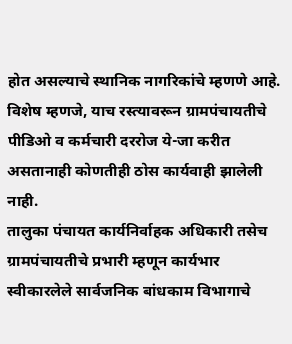होत असल्याचे स्थानिक नागरिकांचे म्हणणे आहे. विशेष म्हणजे, याच रस्त्यावरून ग्रामपंचायतीचे पीडिओ व कर्मचारी दररोज ये-जा करीत असतानाही कोणतीही ठोस कार्यवाही झालेली नाही.
तालुका पंचायत कार्यनिर्वाहक अधिकारी तसेच ग्रामपंचायतीचे प्रभारी म्हणून कार्यभार स्वीकारलेले सार्वजनिक बांधकाम विभागाचे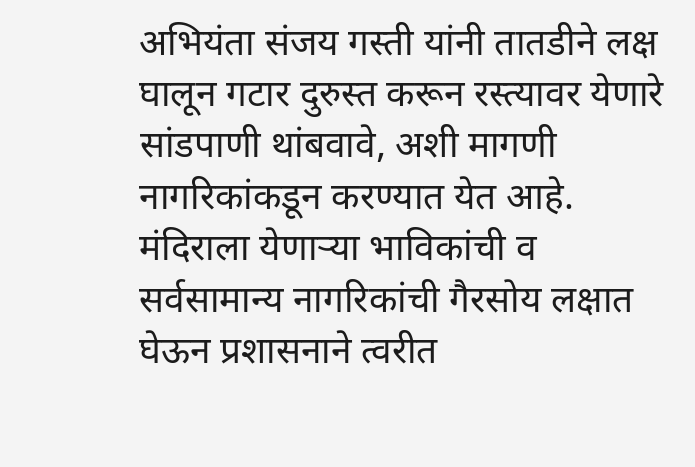अभियंता संजय गस्ती यांनी तातडीने लक्ष घालून गटार दुरुस्त करून रस्त्यावर येणारे सांडपाणी थांबवावे, अशी मागणी नागरिकांकडून करण्यात येत आहे. मंदिराला येणाऱ्या भाविकांची व सर्वसामान्य नागरिकांची गैरसोय लक्षात घेऊन प्रशासनाने त्वरीत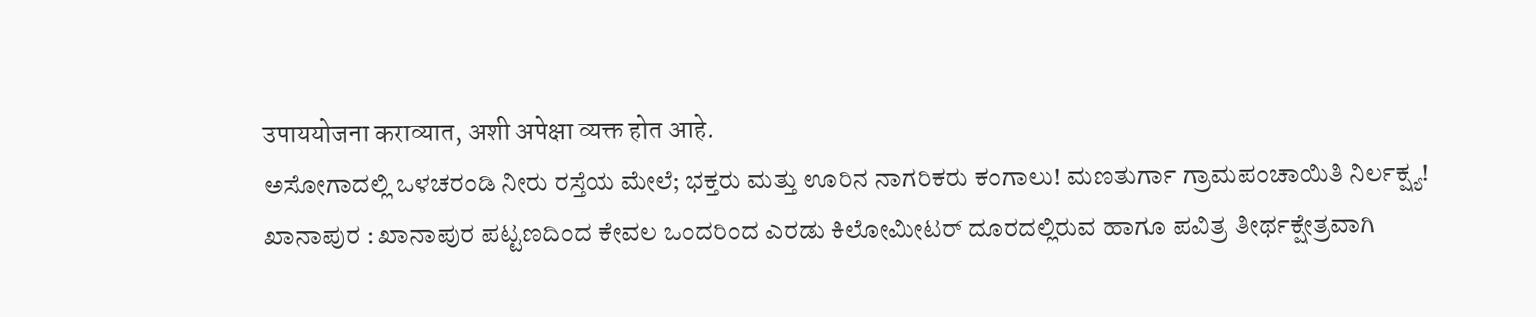उपाययोजना कराव्यात, अशी अपेक्षा व्यक्त होत आहे.
ಅಸೋಗಾದಲ್ಲಿ ಒಳಚರಂಡಿ ನೀರು ರಸ್ತೆಯ ಮೇಲೆ; ಭಕ್ತರು ಮತ್ತು ಊರಿನ ನಾಗರಿಕರು ಕಂಗಾಲು! ಮಣತುರ್ಗಾ ಗ್ರಾಮಪಂಚಾಯಿತಿ ನಿರ್ಲಕ್ಷ್ಯ!
ಖಾನಾಪುರ : ಖಾನಾಪುರ ಪಟ್ಟಣದಿಂದ ಕೇವಲ ಒಂದರಿಂದ ಎರಡು ಕಿಲೋಮೀಟರ್ ದೂರದಲ್ಲಿರುವ ಹಾಗೂ ಪವಿತ್ರ ತೀರ್ಥಕ್ಷೇತ್ರವಾಗಿ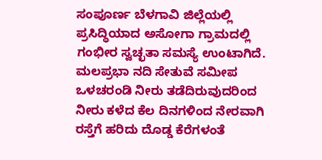ಸಂಪೂರ್ಣ ಬೆಳಗಾವಿ ಜಿಲ್ಲೆಯಲ್ಲಿ ಪ್ರಸಿದ್ಧಿಯಾದ ಅಸೋಗಾ ಗ್ರಾಮದಲ್ಲಿ ಗಂಭೀರ ಸ್ವಚ್ಛತಾ ಸಮಸ್ಯೆ ಉಂಟಾಗಿದೆ. ಮಲಪ್ರಭಾ ನದಿ ಸೇತುವೆ ಸಮೀಪ ಒಳಚರಂಡಿ ನೀರು ತಡೆದಿರುವುದರಿಂದ ನೀರು ಕಳೆದ ಕೆಲ ದಿನಗಳಿಂದ ನೇರವಾಗಿ ರಸ್ತೆಗೆ ಹರಿದು ದೊಡ್ಡ ಕೆರೆಗಳಂತೆ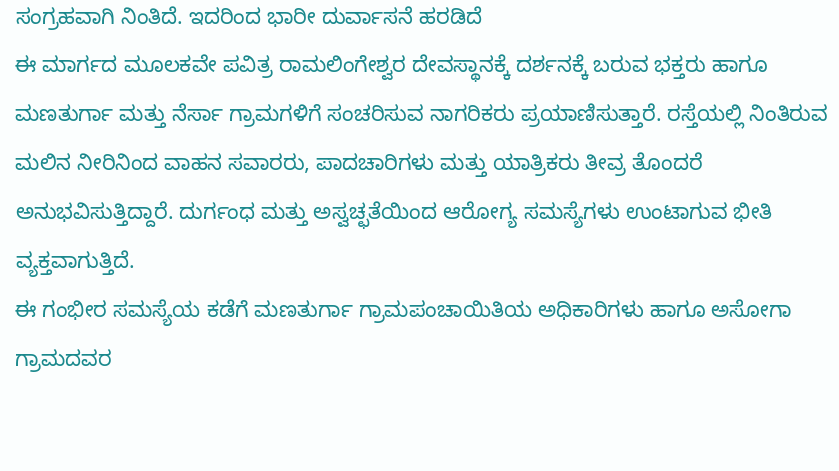ಸಂಗ್ರಹವಾಗಿ ನಿಂತಿದೆ. ಇದರಿಂದ ಭಾರೀ ದುರ್ವಾಸನೆ ಹರಡಿದೆ
ಈ ಮಾರ್ಗದ ಮೂಲಕವೇ ಪವಿತ್ರ ರಾಮಲಿಂಗೇಶ್ವರ ದೇವಸ್ಥಾನಕ್ಕೆ ದರ್ಶನಕ್ಕೆ ಬರುವ ಭಕ್ತರು ಹಾಗೂ ಮಣತುರ್ಗಾ ಮತ್ತು ನೆರ್ಸಾ ಗ್ರಾಮಗಳಿಗೆ ಸಂಚರಿಸುವ ನಾಗರಿಕರು ಪ್ರಯಾಣಿಸುತ್ತಾರೆ. ರಸ್ತೆಯಲ್ಲಿ ನಿಂತಿರುವ ಮಲಿನ ನೀರಿನಿಂದ ವಾಹನ ಸವಾರರು, ಪಾದಚಾರಿಗಳು ಮತ್ತು ಯಾತ್ರಿಕರು ತೀವ್ರ ತೊಂದರೆ ಅನುಭವಿಸುತ್ತಿದ್ದಾರೆ. ದುರ್ಗಂಧ ಮತ್ತು ಅಸ್ವಚ್ಛತೆಯಿಂದ ಆರೋಗ್ಯ ಸಮಸ್ಯೆಗಳು ಉಂಟಾಗುವ ಭೀತಿ ವ್ಯಕ್ತವಾಗುತ್ತಿದೆ.
ಈ ಗಂಭೀರ ಸಮಸ್ಯೆಯ ಕಡೆಗೆ ಮಣತುರ್ಗಾ ಗ್ರಾಮಪಂಚಾಯಿತಿಯ ಅಧಿಕಾರಿಗಳು ಹಾಗೂ ಅಸೋಗಾ ಗ್ರಾಮದವರ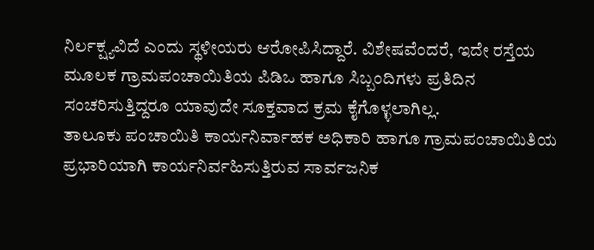ನಿರ್ಲಕ್ಷ್ಯವಿದೆ ಎಂದು ಸ್ಥಳೀಯರು ಆರೋಪಿಸಿದ್ದಾರೆ. ವಿಶೇಷವೆಂದರೆ, ಇದೇ ರಸ್ತೆಯ ಮೂಲಕ ಗ್ರಾಮಪಂಚಾಯಿತಿಯ ಪಿಡಿಒ ಹಾಗೂ ಸಿಬ್ಬಂದಿಗಳು ಪ್ರತಿದಿನ ಸಂಚರಿಸುತ್ತಿದ್ದರೂ ಯಾವುದೇ ಸೂಕ್ತವಾದ ಕ್ರಮ ಕೈಗೊಳ್ಳಲಾಗಿಲ್ಲ.
ತಾಲೂಕು ಪಂಚಾಯಿತಿ ಕಾರ್ಯನಿರ್ವಾಹಕ ಅಧಿಕಾರಿ ಹಾಗೂ ಗ್ರಾಮಪಂಚಾಯಿತಿಯ ಪ್ರಭಾರಿಯಾಗಿ ಕಾರ್ಯನಿರ್ವಹಿಸುತ್ತಿರುವ ಸಾರ್ವಜನಿಕ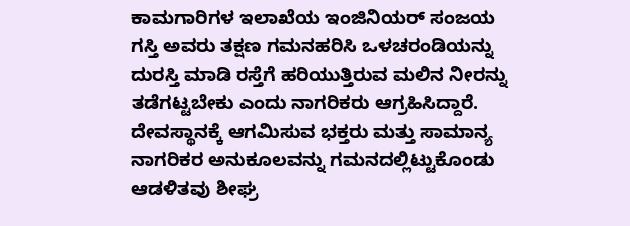ಕಾಮಗಾರಿಗಳ ಇಲಾಖೆಯ ಇಂಜಿನಿಯರ್ ಸಂಜಯ ಗಸ್ತಿ ಅವರು ತಕ್ಷಣ ಗಮನಹರಿಸಿ ಒಳಚರಂಡಿಯನ್ನು ದುರಸ್ತಿ ಮಾಡಿ ರಸ್ತೆಗೆ ಹರಿಯುತ್ತಿರುವ ಮಲಿನ ನೀರನ್ನು ತಡೆಗಟ್ಟಬೇಕು ಎಂದು ನಾಗರಿಕರು ಆಗ್ರಹಿಸಿದ್ದಾರೆ. ದೇವಸ್ಥಾನಕ್ಕೆ ಆಗಮಿಸುವ ಭಕ್ತರು ಮತ್ತು ಸಾಮಾನ್ಯ ನಾಗರಿಕರ ಅನುಕೂಲವನ್ನು ಗಮನದಲ್ಲಿಟ್ಟುಕೊಂಡು ಆಡಳಿತವು ಶೀಘ್ರ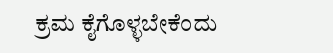ಕ್ರಮ ಕೈಗೊಳ್ಳಬೇಕೆಂದು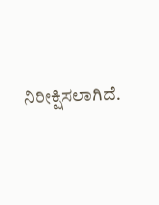ನಿರೀಕ್ಷಿಸಲಾಗಿದೆ.